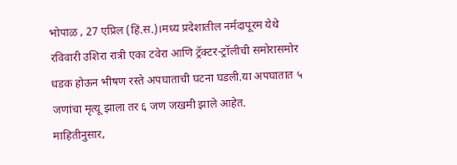भोपाळ , 27 एप्रिल (हिं.स.)।मध्य प्रदेशातील नर्मदापूरम येथे रविवारी उशिरा रात्री एका टवेरा आणि ट्रॅक्टर-ट्रॉलीची समोरासमोर धडक होऊन भीषण रस्ते अपघाताची घटना घडली.या अपघातात ५ जणांचा मृत्यू झाला तर ६ जण जखमी झाले आहेत.
माहितीनुसार,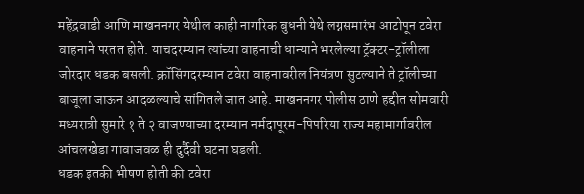महेंद्रवाडी आणि माखननगर येथील काही नागरिक बुधनी येथे लग्नसमारंभ आटोपून टवेरा वाहनाने परतत होते. याचदरम्यान त्यांच्या वाहनाची धान्याने भरलेल्या ट्रॅक्टर-ट्रॉलीला जोरदार धडक बसली. क्रॉसिंगदरम्यान टवेरा वाहनावरील नियंत्रण सुटल्याने ते ट्रॉलीच्या बाजूला जाऊन आदळल्याचे सांगितले जात आहे. माखननगर पोलीस ठाणे हद्दीत सोमवारी मध्यरात्री सुमारे १ ते २ वाजण्याच्या दरम्यान नर्मदापूरम-पिपरिया राज्य महामार्गावरील आंचलखेडा गावाजवळ ही दुर्दैवी घटना घडली.
धडक इतकी भीषण होती की टवेरा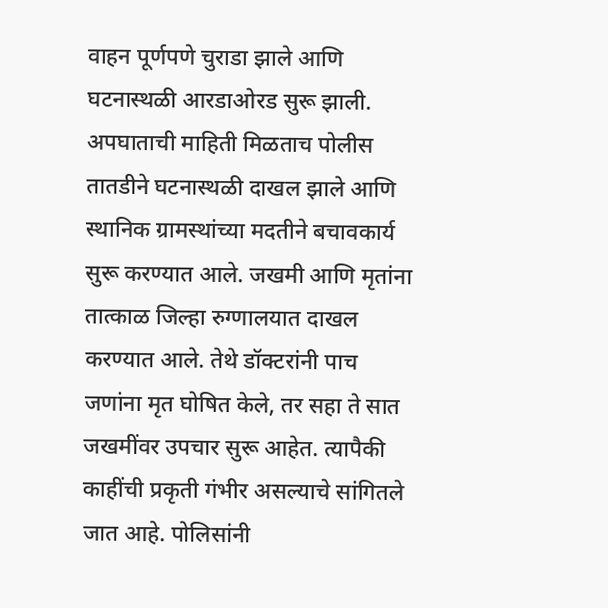वाहन पूर्णपणे चुराडा झाले आणि घटनास्थळी आरडाओरड सुरू झाली. अपघाताची माहिती मिळताच पोलीस तातडीने घटनास्थळी दाखल झाले आणि स्थानिक ग्रामस्थांच्या मदतीने बचावकार्य सुरू करण्यात आले. जखमी आणि मृतांना तात्काळ जिल्हा रुग्णालयात दाखल करण्यात आले. तेथे डॉक्टरांनी पाच जणांना मृत घोषित केले, तर सहा ते सात जखमींवर उपचार सुरू आहेत. त्यापैकी काहींची प्रकृती गंभीर असल्याचे सांगितले जात आहे. पोलिसांनी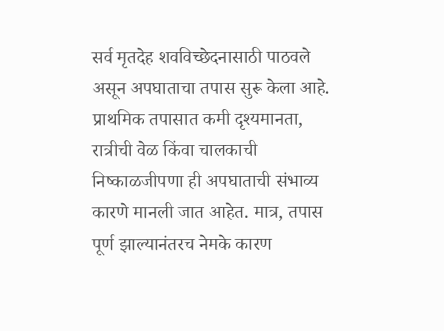सर्व मृतदेह शवविच्छेदनासाठी पाठवले असून अपघाताचा तपास सुरू केला आहे.
प्राथमिक तपासात कमी दृश्यमानता, रात्रीची वेळ किंवा चालकाची निष्काळजीपणा ही अपघाताची संभाव्य कारणे मानली जात आहेत. मात्र, तपास पूर्ण झाल्यानंतरच नेमके कारण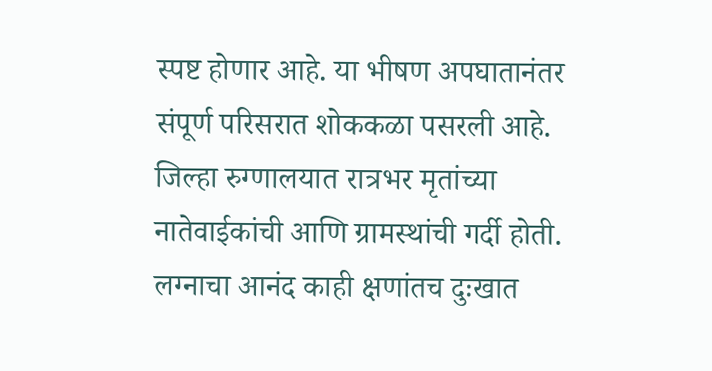स्पष्ट होणार आहे. या भीषण अपघातानंतर संपूर्ण परिसरात शोककळा पसरली आहे. जिल्हा रुग्णालयात रात्रभर मृतांच्या नातेवाईकांची आणि ग्रामस्थांची गर्दी होती. लग्नाचा आनंद काही क्षणांतच दुःखात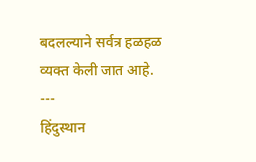बदलल्याने सर्वत्र हळहळ व्यक्त केली जात आहे.
---
हिंदुस्थान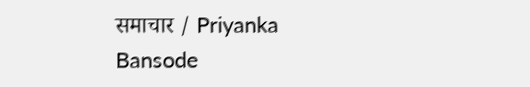समाचार / Priyanka Bansode